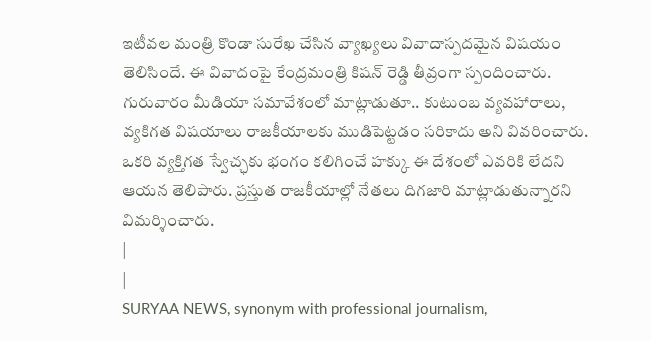ఇటీవల మంత్రి కొండా సురేఖ చేసిన వ్యాఖ్యలు వివాదాస్పదమైన విషయం తెలిసిందే. ఈ వివాదంపై కేంద్రమంత్రి కిషన్ రెడ్డి తీవ్రంగా స్పందించారు. గురువారం మీడియా సమావేశంలో మాట్లాడుతూ.. కుటుంబ వ్యవహారాలు, వ్యకిగత విషయాలు రాజకీయాలకు ముడిపెట్టడం సరికాదు అని వివరించారు. ఒకరి వ్యక్తిగత స్వేచ్ఛకు భంగం కలిగించే హక్కు ఈ దేశంలో ఎవరికి లేదని ఆయన తెలిపారు. ప్రస్తుత రాజకీయాల్లో నేతలు దిగజారి మాట్లాడుతున్నారని విమర్శించారు.
|
|
SURYAA NEWS, synonym with professional journalism,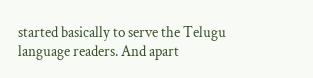started basically to serve the Telugu language readers. And apart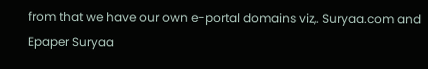from that we have our own e-portal domains viz,. Suryaa.com and Epaper Suryaa